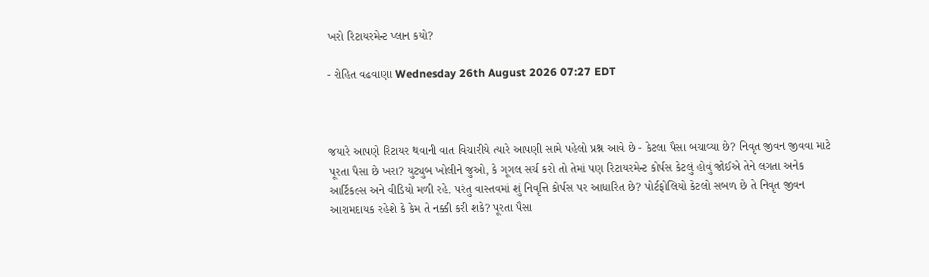ખરો રિટાયરમેન્ટ પ્લાન કયો?

- રોહિત વઢવાણા Wednesday 26th August 2026 07:27 EDT



જયારે આપણે રિટાયર થવાની વાત વિચારીયે ત્યારે આપણી સામે પહેલો પ્રશ્ન આવે છે - કેટલા પૈસા બચાવ્યા છે? નિવૃત જીવન જીવવા માટે પૂરતા પૈસા છે ખરા? યુટ્યુબ ખોલીને જુઓ, કે ગૂગલ સર્ચ કરો તો તેમાં પણ રિટાયરમેન્ટ કોર્પસ કેટલું હોવું જોઈએ તેને લગતા અનેક આર્ટિકલ્સ અને વીડિયો મળી રહે. પરંતુ વાસ્તવમાં શું નિવૃત્તિ કોર્પસ પર આધારિત છે? પોર્ટફોલિયો કેટલો સબળ છે તે નિવૃત જીવન આરામદાયક રહેશે કે કેમ તે નક્કી કરી શકે? પૂરતા પૈસા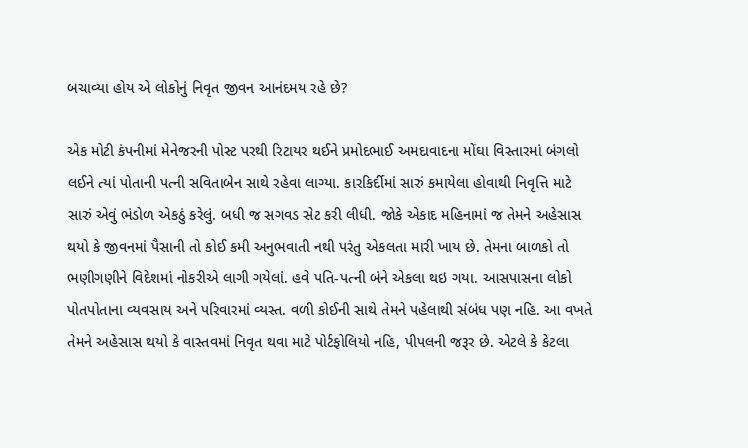બચાવ્યા હોય એ લોકોનું નિવૃત જીવન આનંદમય રહે છે?

એક મોટી કંપનીમાં મેનેજરની પોસ્ટ પરથી રિટાયર થઈને પ્રમોદભાઈ અમદાવાદના મોંઘા વિસ્તારમાં બંગલો લઈને ત્યાં પોતાની પત્ની સવિતાબેન સાથે રહેવા લાગ્યા. કારકિર્દીમાં સારું કમાયેલા હોવાથી નિવૃત્તિ માટે સારું એવું ભંડોળ એકઠું કરેલું. બધી જ સગવડ સેટ કરી લીધી. જોકે એકાદ મહિનામાં જ તેમને અહેસાસ થયો કે જીવનમાં પૈસાની તો કોઈ કમી અનુભવાતી નથી પરંતુ એકલતા મારી ખાય છે. તેમના બાળકો તો ભણીગણીને વિદેશમાં નોકરીએ લાગી ગયેલાં. હવે પતિ-પત્ની બંને એકલા થઇ ગયા. આસપાસના લોકો પોતપોતાના વ્યવસાય અને પરિવારમાં વ્યસ્ત. વળી કોઈની સાથે તેમને પહેલાથી સંબંધ પણ નહિ. આ વખતે તેમને અહેસાસ થયો કે વાસ્તવમાં નિવૃત થવા માટે પોર્ટફોલિયો નહિ, પીપલની જરૂર છે. એટલે કે કેટલા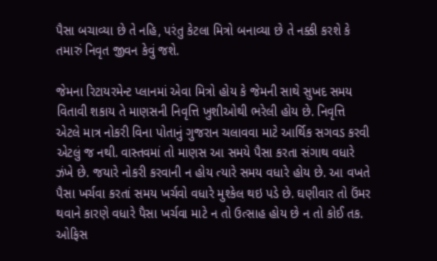પૈસા બચાવ્યા છે તે નહિ, પરંતુ કેટલા મિત્રો બનાવ્યા છે તે નક્કી કરશે કે તમારું નિવૃત જીવન કેવું જશે.

જેમના રિટાયરમેન્ટ પ્લાનમાં એવા મિત્રો હોય કે જેમની સાથે સુખદ સમય વિતાવી શકાય તે માણસની નિવૃત્તિ ખુશીઓથી ભરેલી હોય છે. નિવૃત્તિ એટલે માત્ર નોકરી વિના પોતાનું ગુજરાન ચલાવવા માટે આર્થિક સગવડ કરવી એટલું જ નથી. વાસ્તવમાં તો માણસ આ સમયે પૈસા કરતા સંગાથ વધારે ઝંખે છે. જયારે નોકરી કરવાની ન હોય ત્યારે સમય વધારે હોય છે. આ વખતે પૈસા ખર્ચવા કરતાં સમય ખર્ચવો વધારે મુશ્કેલ થઇ પડે છે. ઘણીવાર તો ઉંમર થવાને કારણે વધારે પૈસા ખર્ચવા માટે ન તો ઉત્સાહ હોય છે ન તો કોઈ તક. ઓફિસ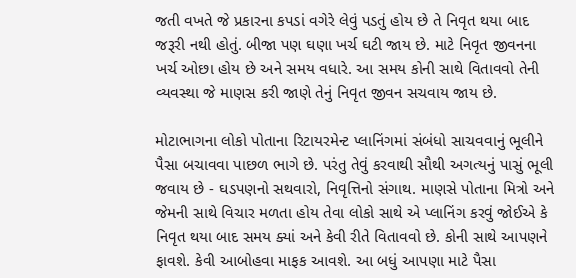જતી વખતે જે પ્રકારના કપડાં વગેરે લેવું પડતું હોય છે તે નિવૃત થયા બાદ જરૂરી નથી હોતું. બીજા પણ ઘણા ખર્ચ ઘટી જાય છે. માટે નિવૃત જીવનના ખર્ચ ઓછા હોય છે અને સમય વધારે. આ સમય કોની સાથે વિતાવવો તેની વ્યવસ્થા જે માણસ કરી જાણે તેનું નિવૃત જીવન સચવાય જાય છે.

મોટાભાગના લોકો પોતાના રિટાયરમેન્ટ પ્લાનિંગમાં સંબંધો સાચવવાનું ભૂલીને પૈસા બચાવવા પાછળ ભાગે છે. પરંતુ તેવું કરવાથી સૌથી અગત્યનું પાસું ભૂલી જવાય છે - ઘડપણનો સથવારો, નિવૃત્તિનો સંગાથ. માણસે પોતાના મિત્રો અને જેમની સાથે વિચાર મળતા હોય તેવા લોકો સાથે એ પ્લાનિંગ કરવું જોઈએ કે નિવૃત થયા બાદ સમય ક્યાં અને કેવી રીતે વિતાવવો છે. કોની સાથે આપણને ફાવશે. કેવી આબોહવા માફક આવશે. આ બધું આપણા માટે પૈસા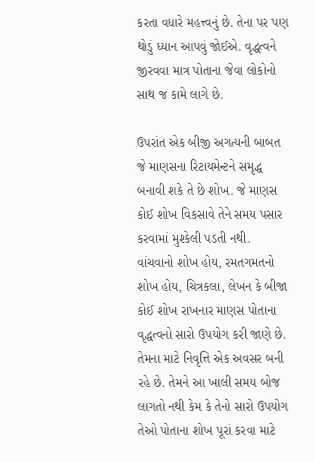કરતા વધારે મહત્ત્વનું છે. તેના પર પણ થોડું ધ્યાન આપવું જોઈએ. વૃદ્ધત્વને જીરવવા માત્ર પોતાના જેવા લોકોનો સાથ જ કામે લાગે છે.

ઉપરાંત એક બીજી અગત્યની બાબત જે માણસના રિટાયમેન્ટને સમૃદ્ધ બનાવી શકે તે છે શોખ. જે માણસ કોઈ શોખ વિકસાવે તેને સમય પસાર કરવામાં મુશ્કેલી પડતી નથી. વાંચવાનો શોખ હોય, રમતગમતનો શોખ હોય, ચિત્રકલા, લેખન કે બીજા કોઈ શોખ રાખનાર માણસ પોતાના વૃદ્ધત્વનો સારો ઉપયોગ કરી જાણે છે. તેમના માટે નિવૃત્તિ એક અવસર બની રહે છે. તેમને આ ખાલી સમય બોજ લાગતો નથી કેમ કે તેનો સારો ઉપયોગ તેઓ પોતાના શોખ પૂરાં કરવા માટે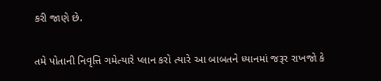કરી જાણે છે.

તમે પોતાની નિવૃત્તિ ગમેત્યારે પ્લાન કરો ત્યારે આ બાબતને ધ્યાનમાં જરૂર રાખજો કે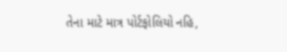તેના માટે માત્ર પોર્ટફોલિયો નહિ,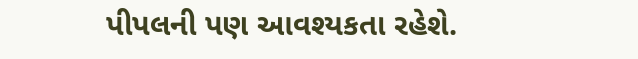પીપલની પણ આવશ્યકતા રહેશે.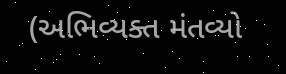(અભિવ્યક્ત મંતવ્યો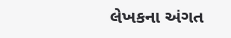લેખકના અંગત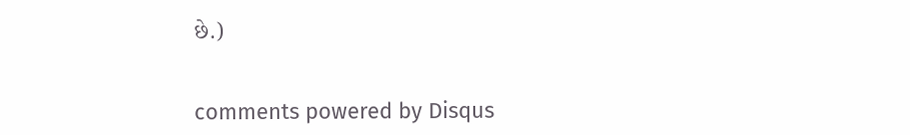છે.)


comments powered by Disqus